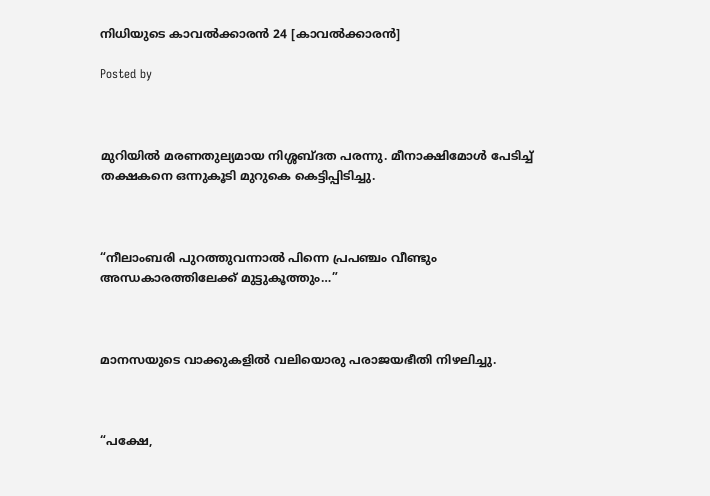നിധിയുടെ കാവൽക്കാരൻ 24 [കാവൽക്കാരൻ]

Posted by



മുറിയിൽ മരണതുല്യമായ നിശ്ശബ്ദത പരന്നു. മീനാക്ഷിമോൾ പേടിച്ച് തക്ഷകനെ ഒന്നുകൂടി മുറുകെ കെട്ടിപ്പിടിച്ചു.



“നീലാംബരി പുറത്തുവന്നാൽ പിന്നെ പ്രപഞ്ചം വീണ്ടും അന്ധകാരത്തിലേക്ക് മുട്ടുകൂത്തും…”



മാനസയുടെ വാക്കുകളിൽ വലിയൊരു പരാജയഭീതി നിഴലിച്ചു.



“പക്ഷേ,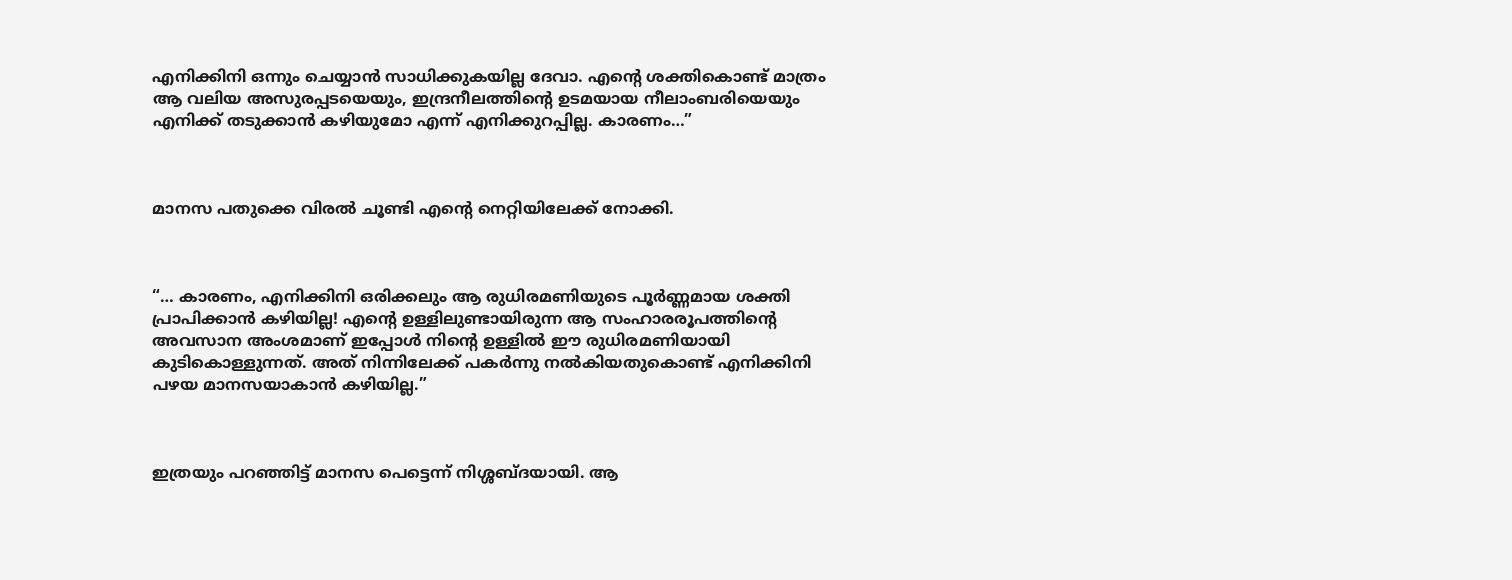എനിക്കിനി ഒന്നും ചെയ്യാൻ സാധിക്കുകയില്ല ദേവാ. എന്റെ ശക്തികൊണ്ട് മാത്രം ആ വലിയ അസുരപ്പടയെയും, ഇന്ദ്രനീലത്തിന്റെ ഉടമയായ നീലാംബരിയെയും എനിക്ക് തടുക്കാൻ കഴിയുമോ എന്ന് എനിക്കുറപ്പില്ല. കാരണം…”



മാനസ പതുക്കെ വിരൽ ചൂണ്ടി എന്റെ നെറ്റിയിലേക്ക് നോക്കി.



“… കാരണം, എനിക്കിനി ഒരിക്കലും ആ രുധിരമണിയുടെ പൂർണ്ണമായ ശക്തി പ്രാപിക്കാൻ കഴിയില്ല! എന്റെ ഉള്ളിലുണ്ടായിരുന്ന ആ സംഹാരരൂപത്തിന്റെ അവസാന അംശമാണ് ഇപ്പോൾ നിന്റെ ഉള്ളിൽ ഈ രുധിരമണിയായി കുടികൊള്ളുന്നത്. അത് നിന്നിലേക്ക് പകർന്നു നൽകിയതുകൊണ്ട് എനിക്കിനി പഴയ മാനസയാകാൻ കഴിയില്ല.”



ഇത്രയും പറഞ്ഞിട്ട് മാനസ പെട്ടെന്ന് നിശ്ശബ്ദയായി. ആ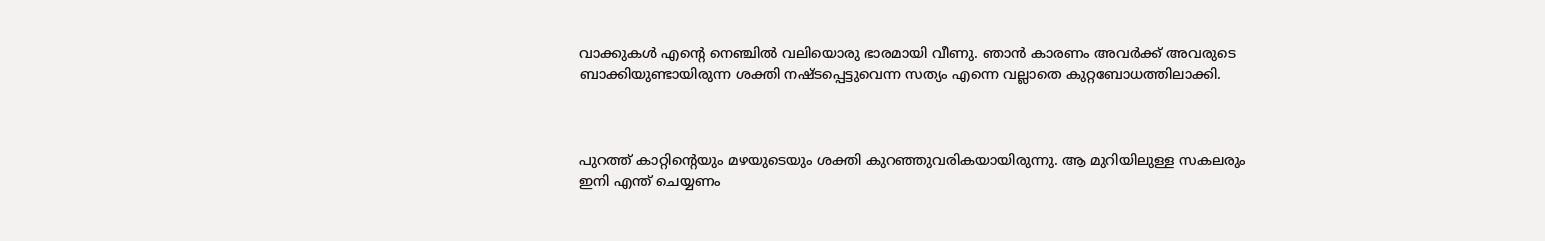വാക്കുകൾ എന്റെ നെഞ്ചിൽ വലിയൊരു ഭാരമായി വീണു. ഞാൻ കാരണം അവർക്ക് അവരുടെ ബാക്കിയുണ്ടായിരുന്ന ശക്തി നഷ്ടപ്പെട്ടുവെന്ന സത്യം എന്നെ വല്ലാതെ കുറ്റബോധത്തിലാക്കി.



പുറത്ത് കാറ്റിന്റെയും മഴയുടെയും ശക്തി കുറഞ്ഞുവരികയായിരുന്നു. ആ മുറിയിലുള്ള സകലരും ഇനി എന്ത് ചെയ്യണം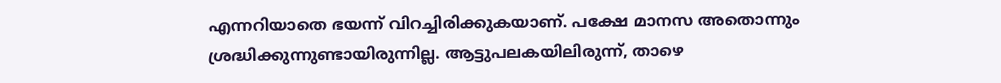എന്നറിയാതെ ഭയന്ന് വിറച്ചിരിക്കുകയാണ്. പക്ഷേ മാനസ അതൊന്നും ശ്രദ്ധിക്കുന്നുണ്ടായിരുന്നില്ല. ആട്ടുപലകയിലിരുന്ന്, താഴെ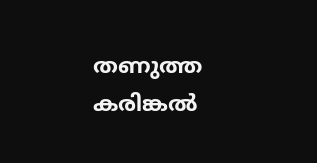തണുത്ത കരിങ്കൽ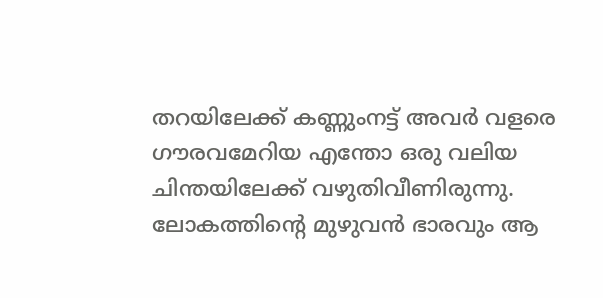തറയിലേക്ക് കണ്ണുംനട്ട് അവർ വളരെ ഗൗരവമേറിയ എന്തോ ഒരു വലിയ ചിന്തയിലേക്ക് വഴുതിവീണിരുന്നു. ലോകത്തിന്റെ മുഴുവൻ ഭാരവും ആ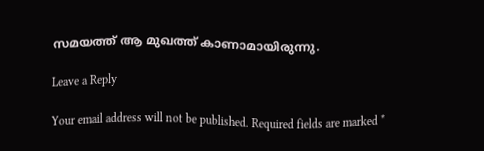സമയത്ത് ആ മുഖത്ത് കാണാമായിരുന്നു.

Leave a Reply

Your email address will not be published. Required fields are marked *